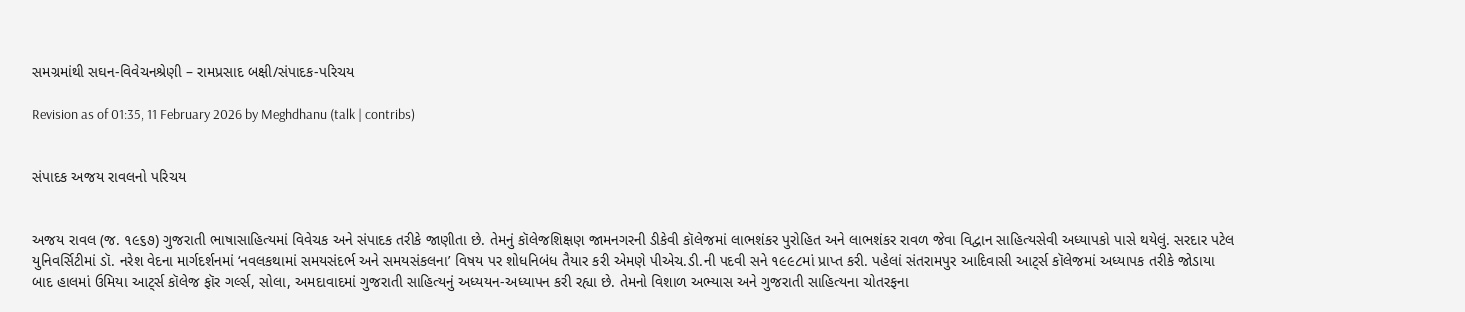સમગ્રમાંથી સઘન-વિવેચનશ્રેણી – રામપ્રસાદ બક્ષી/સંપાદક-પરિચય

Revision as of 01:35, 11 February 2026 by Meghdhanu (talk | contribs)


સંપાદક અજય રાવલનો પરિચય


અજય રાવલ (જ. ૧૯૬૭) ગુજરાતી ભાષાસાહિત્યમાં વિવેચક અને સંપાદક તરીકે જાણીતા છે. તેમનું કૉલેજશિક્ષણ જામનગરની ડીકેવી કૉલેજમાં લાભશંકર પુરોહિત અને લાભશંકર રાવળ જેવા વિદ્વાન સાહિત્યસેવી અધ્યાપકો પાસે થયેલું. સરદાર પટેલ યુનિવર્સિટીમાં ડૉ. નરેશ વેદના માર્ગદર્શનમાં ‘નવલકથામાં સમયસંદર્ભ અને સમયસંકલના’ વિષય પર શોધનિબંધ તૈયાર કરી એમણે પીએચ.ડી.ની પદવી સને ૧૯૯૮માં પ્રાપ્ત કરી. પહેલાં સંતરામપુર આદિવાસી આટ્‌ર્સ કૉલેજમાં અધ્યાપક તરીકે જોડાયા બાદ હાલમાં ઉમિયા આટ્‌ર્સ કૉલેજ ફૉર ગર્લ્સ, સોલા, અમદાવાદમાં ગુજરાતી સાહિત્યનું અધ્યયન-અધ્યાપન કરી રહ્યા છે. તેમનો વિશાળ અભ્યાસ અને ગુજરાતી સાહિત્યના ચોતરફના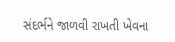સંદર્ભને જાળવી રાખતી ખેવના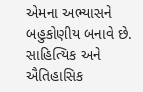એમના અભ્યાસને બહુકોણીય બનાવે છે. સાહિત્યિક અને ઐતિહાસિક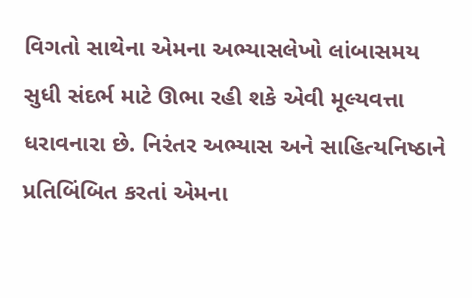વિગતો સાથેના એમના અભ્યાસલેખો લાંબાસમય સુધી સંદર્ભ માટે ઊભા રહી શકે એવી મૂલ્યવત્તા ધરાવનારા છે. નિરંતર અભ્યાસ અને સાહિત્યનિષ્ઠાને પ્રતિબિંબિત કરતાં એમના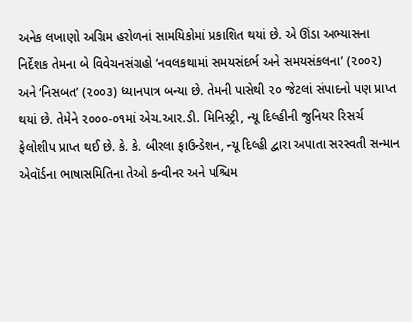અનેક લખાણો અગ્રિમ હરોળનાં સામયિકોમાં પ્રકાશિત થયાં છે. એ ઊંડા અભ્યાસના નિર્દેશક તેમના બે વિવેચનસંગ્રહો ‘નવલકથામાં સમયસંદર્ભ અને સમયસંકલના’ (૨૦૦૨) અને ‘નિસબત’ (૨૦૦૩) ધ્યાનપાત્ર બન્યા છે. તેમની પાસેથી ૨૦ જેટલાં સંપાદનો પણ પ્રાપ્ત થયાં છે. તેમેને ૨૦૦૦-૦૧માં એચ.આર.ડી. મિનિસ્ટ્રી, ન્યૂ દિલ્હીની જુનિયર રિસર્ચ ફેલોશીપ પ્રાપ્ત થઈ છે. કે. કે. બીરલા ફાઉન્ડેશન, ન્યૂ દિલ્હી દ્વારા અપાતા સરસ્વતી સન્માન એવૉર્ડના ભાષાસમિતિના તેઓ કન્વીનર અને પશ્ચિમ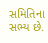સમિતિના સભ્ય છે.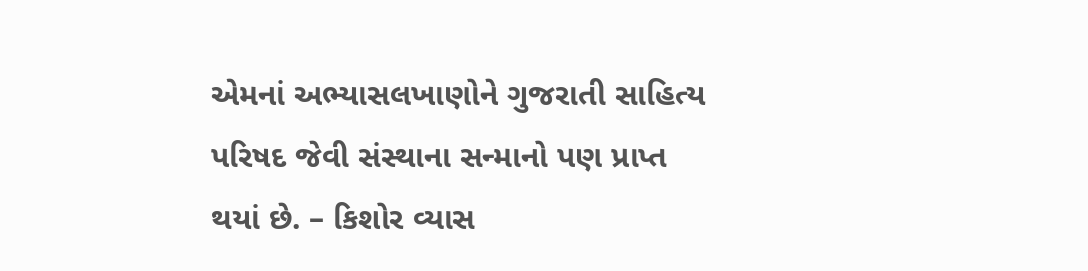એમનાં અભ્યાસલખાણોને ગુજરાતી સાહિત્ય પરિષદ જેવી સંસ્થાના સન્માનો પણ પ્રાપ્ત થયાં છે. – કિશોર વ્યાસ